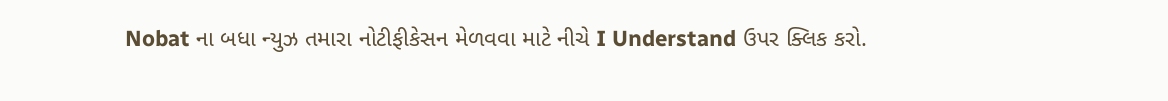Nobat ના બધા ન્યુઝ તમારા નોટીફીકેસન મેળવવા માટે નીચે I Understand ઉપર ક્લિક કરો.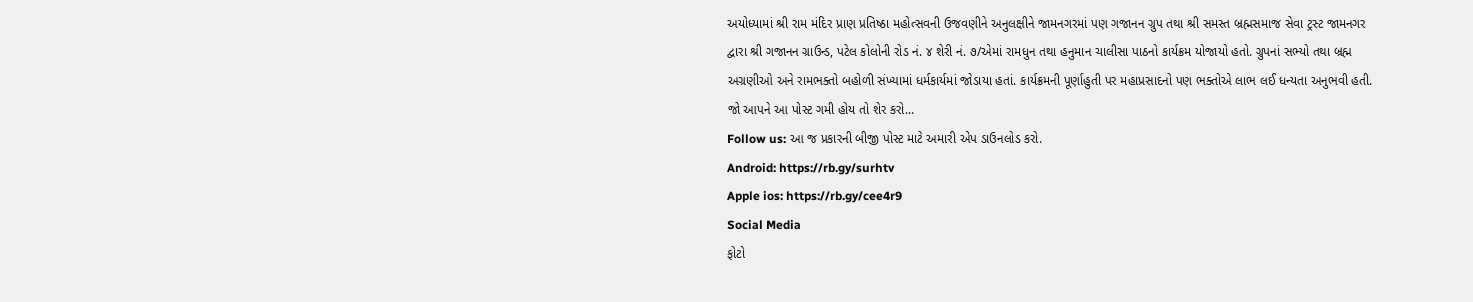અયોધ્યામાં શ્રી રામ મંદિર પ્રાણ પ્રતિષ્ઠા મહોત્સવની ઉજવણીને અનુલક્ષીને જામનગરમાં પણ ગજાનન ગ્રુપ તથા શ્રી સમસ્ત બ્રહ્મસમાજ સેવા ટ્રસ્ટ જામનગર દ્વારા શ્રી ગજાનન ગ્રાઉન્ડ, પટેલ કોલોની રોડ નં. ૪ શેરી નં. ૭/એમાં રામધુન તથા હનુમાન ચાલીસા પાઠનો કાર્યક્રમ યોજાયો હતો. ગ્રુપનાં સભ્યો તથા બ્રહ્મ અગ્રણીઓ અને રામભક્તો બહોળી સંખ્યામાં ધર્મકાર્યમાં જોડાયા હતાં. કાર્યક્રમની પૂર્ણાહુતી પર મહાપ્રસાદનો પણ ભક્તોએ લાભ લઈ ધન્યતા અનુભવી હતી.
જો આપને આ પોસ્ટ ગમી હોય તો શેર કરો...
Follow us: આ જ પ્રકારની બીજી પોસ્ટ માટે અમારી એપ ડાઉનલોડ કરો.
Android: https://rb.gy/surhtv
Apple ios: https://rb.gy/cee4r9
Social Media
ફોટો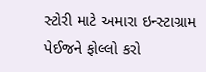સ્ટોરી માટે અમારા ઇન્સ્ટાગ્રામ પેઈજને ફોલ્લો કરો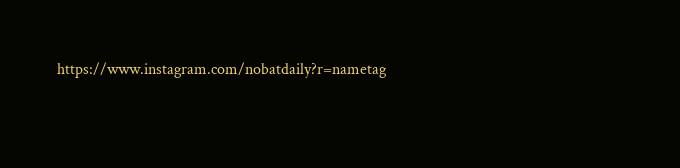https://www.instagram.com/nobatdaily?r=nametag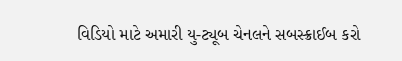વિડિયો માટે અમારી યુ-ટ્યૂબ ચેનલને સબસ્ક્રાઈબ કરો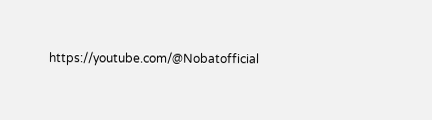https://youtube.com/@Nobatofficial